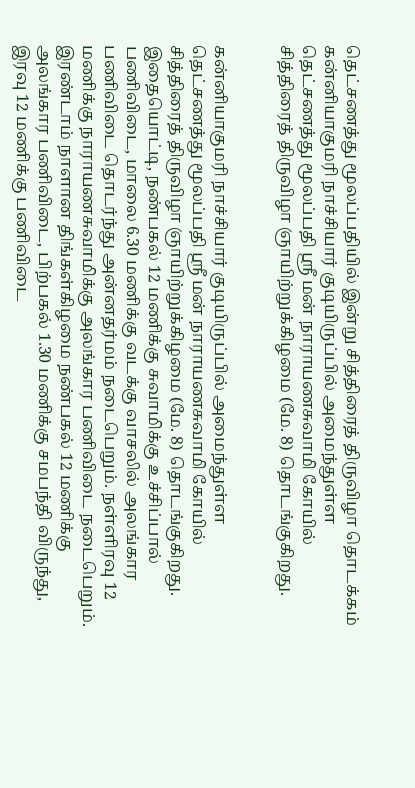தெட்சணத்து மூலப்பதியில் இன்று சித்திரைத் திருவிழா தொடக்கம்
கன்னியாகுமரி நாச்சியார் குடியிருப்பில் அமைந்துள்ள தெட்சணத்து மூலப்பதி ஸ்ரீ மன் நாராயணசுவாமி கோயில் சித்திரைத் திருவிழா ஞாயிற்றுக்கிழமை (மே. 8) தொடங்குகிறது.


கன்னியாகுமரி நாச்சியார் குடியிருப்பில் அமைந்துள்ள தெட்சணத்து மூலப்பதி ஸ்ரீ மன் நாராயணசுவாமி கோயில் சித்திரைத் திருவிழா ஞாயிற்றுக்கிழமை (மே. 8) தொடங்குகிறது.
இதையொட்டி, நண்பகல் 12 மணிக்கு சுவாமிக்கு உச்சிப்பால் பணிவிடை, மாலை 6.30 மணிக்கு வடக்கு வாசலில் அலங்கார பணிவிடை தொடர்ந்து அன்னதர்மம் நடைபெறும். நள்ளிரவு 12 மணிக்கு நாராயணசுவாமிக்கு அலங்கார பணிவிடை நடைபெறும். இரண்டாம் நாளான திங்கள்கிழமை நண்பகல் 12 மணிக்கு அலங்கார பணிவிடை, பிற்பகல் 1.30 மணிக்கு சமபந்தி விருந்து, இரவு 12 மணிக்கு பணிவிடை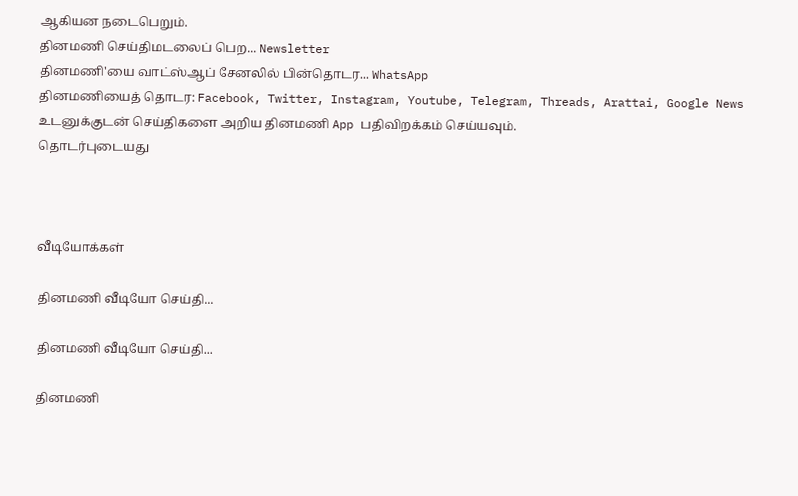ஆகியன நடைபெறும்.
தினமணி செய்திமடலைப் பெற... Newsletter
தினமணி'யை வாட்ஸ்ஆப் சேனலில் பின்தொடர... WhatsApp
தினமணியைத் தொடர: Facebook, Twitter, Instagram, Youtube, Telegram, Threads, Arattai, Google News
உடனுக்குடன் செய்திகளை அறிய தினமணி App பதிவிறக்கம் செய்யவும்.
தொடர்புடையது



வீடியோக்கள்

தினமணி வீடியோ செய்தி...

தினமணி வீடியோ செய்தி...

தினமணி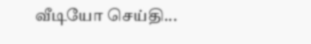வீடியோ செய்தி...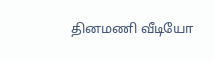தினமணி வீடியோ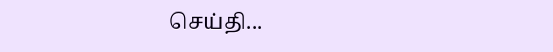செய்தி...